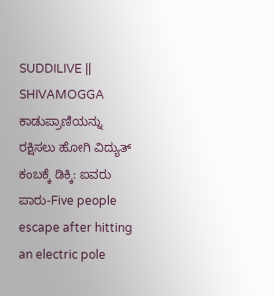SUDDILIVE || SHIVAMOGGA
ಕಾಡುಪ್ರಾಣಿಯನ್ನು ರಕ್ಷಿಸಲು ಹೋಗಿ ವಿದ್ಯುತ್ ಕಂಬಕ್ಕೆ ಡಿಕ್ಕಿ: ಐವರು ಪಾರು-Five people escape after hitting an electric pole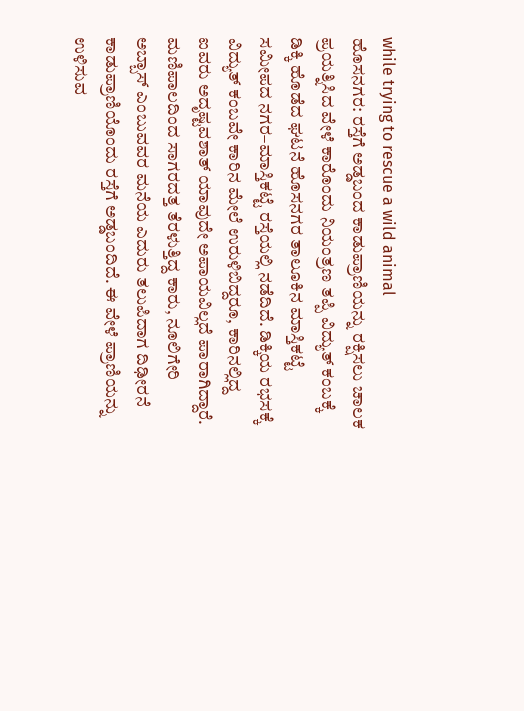while trying to rescue a wild animal
ಹೊಸನಗರ: ರಸ್ತೆಗೆ ಅಡ್ಡಬಂದ ಕಾಡುಪ್ರಾಣಿಯನ್ನು ರಕ್ಷಿಸಲು ಚಾಲಕ ಪ್ರಯತ್ನಿಸಿದ ವೇಳೆ ಕಾರೊಂದು ನಿಯಂತ್ರಣ ತಪ್ಪಿ ವಿದ್ಯುತ್ ಕಂಬಕ್ಕೆ ಡಿಕ್ಕಿ ಹೊಡೆದ ಘಟನೆ ಹೊಸನಗರ ತಾಲೂಕಿನ ಮಾಸ್ತಿಕಟ್ಟೆ ಸಮೀಪದ ನಗರ–ಮಾಸ್ತಿಕಟ್ಟೆ ರಸ್ತೆಯಲ್ಲಿ ನಡೆದಿದೆ. ಡಿಕ್ಕಿಯ ರಭಸಕ್ಕೆ ವಿದ್ಯುತ್ ಕಂಬವೇ ಕಾರಿನ ಮೇಲೆ ಉರುಳಿಬಿದ್ದರೂ, ಕಾರಿನಲ್ಲಿದ್ದ ಐವರು ಅದೃಷ್ಟವಶಾತ್ ಯಾವುದೇ ಅಪಾಯವಿಲ್ಲದೆ ಪಾರಾಗಿದ್ದಾರೆ.
ಮಣಿಪಾಲದಿಂದ ಸಾಗರದತ್ತ ತೆರಳುತ್ತಿದ್ದ ಕಾರು, ನೂಲಿಗೇರಿ ಅಬ್ಬಾಸ್ ಎಂಬುವವರ ಮನೆಯ ಎದುರು ತಲುಪಿದಾಗ ದಿಢೀರನೆ ಕಾಡುಪ್ರಾಣಿಯೊಂದು ರಸ್ತೆಗೆ ಅಡ್ಡಬಂದಿದೆ. ಈ ವೇಳೆ ಪ್ರಾಣಿಯನ್ನು ಉಳಿಸುವ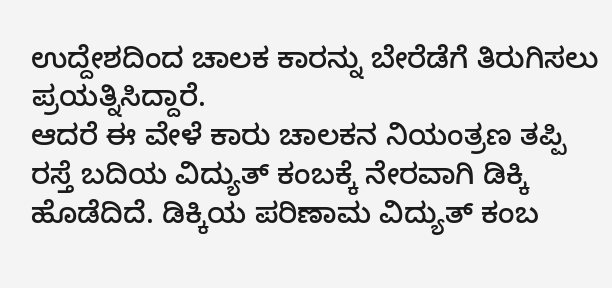ಉದ್ದೇಶದಿಂದ ಚಾಲಕ ಕಾರನ್ನು ಬೇರೆಡೆಗೆ ತಿರುಗಿಸಲು ಪ್ರಯತ್ನಿಸಿದ್ದಾರೆ.
ಆದರೆ ಈ ವೇಳೆ ಕಾರು ಚಾಲಕನ ನಿಯಂತ್ರಣ ತಪ್ಪಿ ರಸ್ತೆ ಬದಿಯ ವಿದ್ಯುತ್ ಕಂಬಕ್ಕೆ ನೇರವಾಗಿ ಡಿಕ್ಕಿ ಹೊಡೆದಿದೆ. ಡಿಕ್ಕಿಯ ಪರಿಣಾಮ ವಿದ್ಯುತ್ ಕಂಬ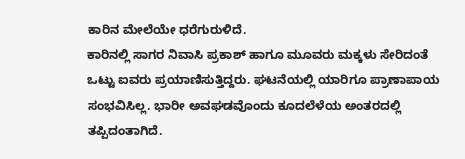ಕಾರಿನ ಮೇಲೆಯೇ ಧರೆಗುರುಳಿದೆ.
ಕಾರಿನಲ್ಲಿ ಸಾಗರ ನಿವಾಸಿ ಪ್ರಕಾಶ್ ಹಾಗೂ ಮೂವರು ಮಕ್ಕಳು ಸೇರಿದಂತೆ ಒಟ್ಟು ಐವರು ಪ್ರಯಾಣಿಸುತ್ತಿದ್ದರು. ಘಟನೆಯಲ್ಲಿ ಯಾರಿಗೂ ಪ್ರಾಣಾಪಾಯ ಸಂಭವಿಸಿಲ್ಲ. ಭಾರೀ ಅವಘಡವೊಂದು ಕೂದಲೆಳೆಯ ಅಂತರದಲ್ಲಿ ತಪ್ಪಿದಂತಾಗಿದೆ.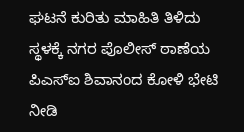ಘಟನೆ ಕುರಿತು ಮಾಹಿತಿ ತಿಳಿದು ಸ್ಥಳಕ್ಕೆ ನಗರ ಪೊಲೀಸ್ ಠಾಣೆಯ ಪಿಎಸ್ಐ ಶಿವಾನಂದ ಕೋಳಿ ಭೇಟಿ ನೀಡಿ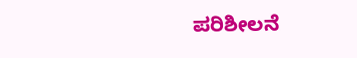ಪರಿಶೀಲನೆ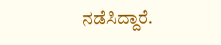ನಡೆಸಿದ್ದಾರೆ.